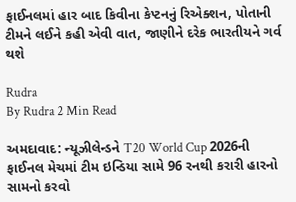ફાઈનલમાં હાર બાદ કિવીના કેપ્ટનનું રિએક્શન, પોતાની ટીમને લઈને કહી એવી વાત, જાણીને દરેક ભારતીયને ગર્વ થશે

Rudra
By Rudra 2 Min Read

અમદાવાદ: ન્યૂઝીલેન્ડને T20 World Cup 2026ની ફાઈનલ મેચમાં ટીમ ઇન્ડિયા સામે 96 રનથી કરારી હારનો સામનો કરવો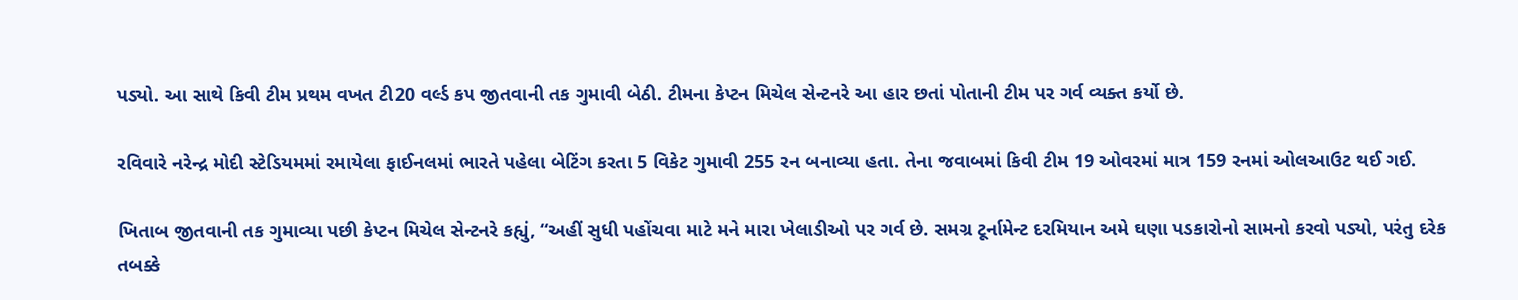પડ્યો. આ સાથે કિવી ટીમ પ્રથમ વખત ટી20 વર્લ્ડ કપ જીતવાની તક ગુમાવી બેઠી. ટીમના કેપ્ટન મિચેલ સેન્ટનરે આ હાર છતાં પોતાની ટીમ પર ગર્વ વ્યક્ત કર્યો છે.

રવિવારે નરેન્દ્ર મોદી સ્ટેડિયમમાં રમાયેલા ફાઈનલમાં ભારતે પહેલા બેટિંગ કરતા 5 વિકેટ ગુમાવી 255 રન બનાવ્યા હતા. તેના જવાબમાં કિવી ટીમ 19 ઓવરમાં માત્ર 159 રનમાં ઓલઆઉટ થઈ ગઈ.

ખિતાબ જીતવાની તક ગુમાવ્યા પછી કેપ્ટન મિચેલ સેન્ટનરે કહ્યું, “અહીં સુધી પહોંચવા માટે મને મારા ખેલાડીઓ પર ગર્વ છે. સમગ્ર ટૂર્નામેન્ટ દરમિયાન અમે ઘણા પડકારોનો સામનો કરવો પડ્યો, પરંતુ દરેક તબક્કે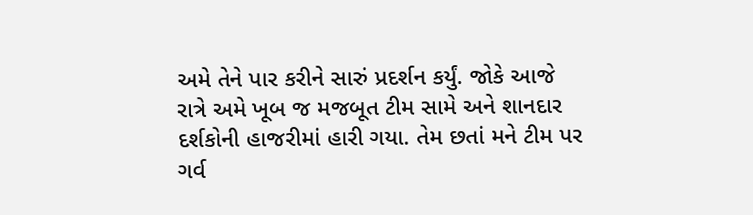અમે તેને પાર કરીને સારું પ્રદર્શન કર્યું. જોકે આજે રાત્રે અમે ખૂબ જ મજબૂત ટીમ સામે અને શાનદાર દર્શકોની હાજરીમાં હારી ગયા. તેમ છતાં મને ટીમ પર ગર્વ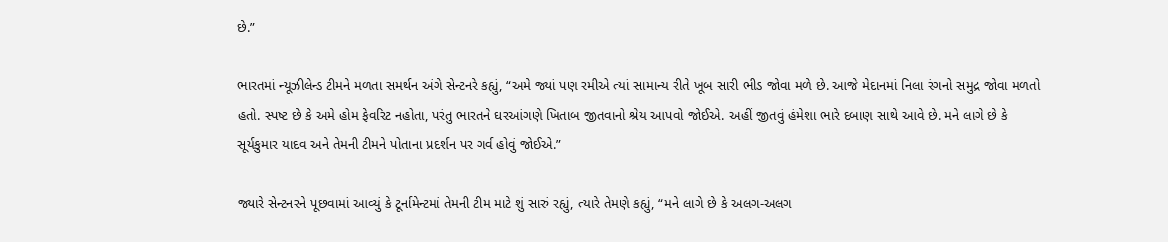છે.”

ભારતમાં ન્યૂઝીલેન્ડ ટીમને મળતા સમર્થન અંગે સેન્ટનરે કહ્યું, “અમે જ્યાં પણ રમીએ ત્યાં સામાન્ય રીતે ખૂબ સારી ભીડ જોવા મળે છે. આજે મેદાનમાં નિલા રંગનો સમુદ્ર જોવા મળતો હતો. સ્પષ્ટ છે કે અમે હોમ ફેવરિટ નહોતા, પરંતુ ભારતને ઘરઆંગણે ખિતાબ જીતવાનો શ્રેય આપવો જોઈએ. અહીં જીતવું હંમેશા ભારે દબાણ સાથે આવે છે. મને લાગે છે કે સૂર્યકુમાર યાદવ અને તેમની ટીમને પોતાના પ્રદર્શન પર ગર્વ હોવું જોઈએ.”

જ્યારે સેન્ટનરને પૂછવામાં આવ્યું કે ટૂર્નામેન્ટમાં તેમની ટીમ માટે શું સારું રહ્યું, ત્યારે તેમણે કહ્યું, “મને લાગે છે કે અલગ-અલગ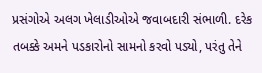પ્રસંગોએ અલગ ખેલાડીઓએ જવાબદારી સંભાળી. દરેક તબક્કે અમને પડકારોનો સામનો કરવો પડ્યો, પરંતુ તેને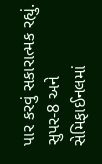પાર કરવું સકારાત્મક રહ્યું. સુપર-8 અને સેમિફાઈનલમાં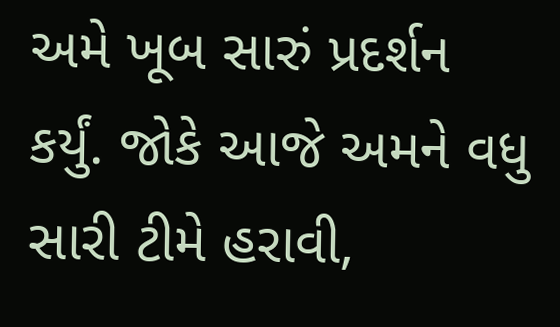અમે ખૂબ સારું પ્રદર્શન કર્યું. જોકે આજે અમને વધુ સારી ટીમે હરાવી,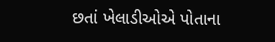છતાં ખેલાડીઓએ પોતાના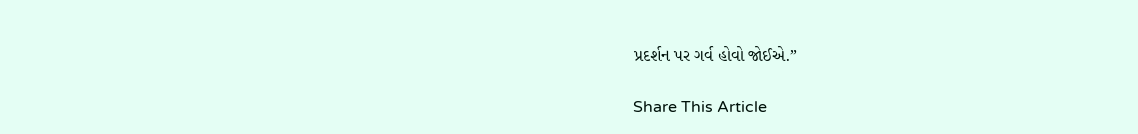પ્રદર્શન પર ગર્વ હોવો જોઈએ.”

Share This Article